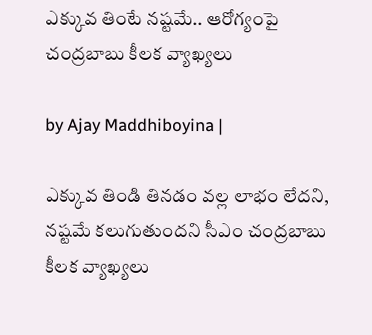ఎక్కువ తింటే నష్టమే.. ఆరోగ్యంపై చంద్రబాబు కీలక వ్యాఖ్యలు

by Ajay Maddhiboyina |

ఎక్కువ తిండి తిన‌డం వ‌ల్ల లాభం లేద‌ని, న‌ష్ట‌మే క‌లుగుతుంద‌ని సీఎం చంద్ర‌బాబు కీల‌క వ్యాఖ్య‌లు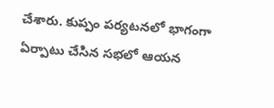చేశారు. కుప్పం ప‌ర్య‌ట‌న‌లో భాగంగా ఏర్పాటు చేసిన స‌భ‌లో ఆయ‌న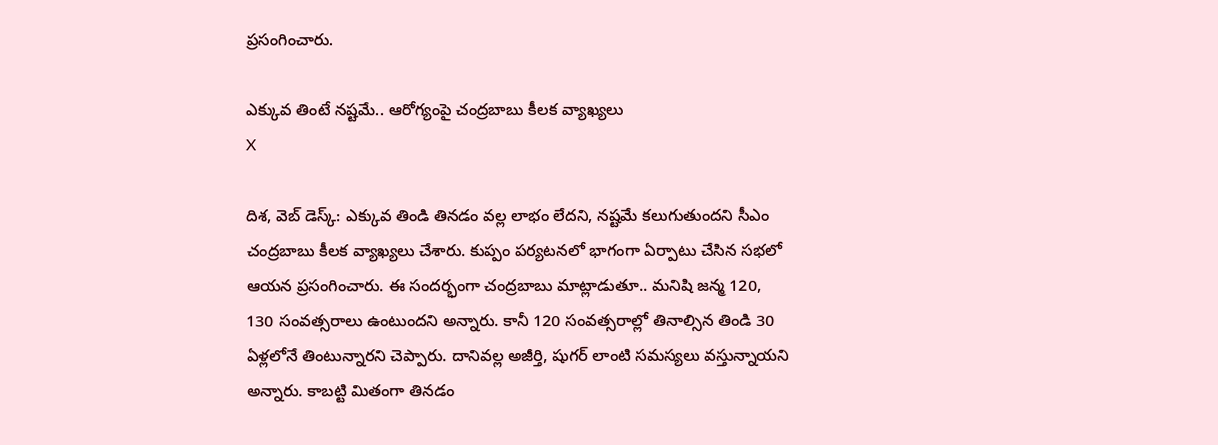ప్ర‌సంగించారు.

ఎక్కువ తింటే నష్టమే.. ఆరోగ్యంపై చంద్రబాబు కీలక వ్యాఖ్యలు
X

దిశ‌, వెబ్ డెస్క్: ఎక్కువ తిండి తిన‌డం వ‌ల్ల లాభం లేద‌ని, న‌ష్ట‌మే క‌లుగుతుంద‌ని సీఎం చంద్ర‌బాబు కీల‌క వ్యాఖ్య‌లు చేశారు. కుప్పం ప‌ర్య‌ట‌న‌లో భాగంగా ఏర్పాటు చేసిన స‌భ‌లో ఆయ‌న ప్ర‌సంగించారు. ఈ సంద‌ర్భంగా చంద్ర‌బాబు మాట్లాడుతూ.. మనిషి జ‌న్మ 120, 130 సంవ‌త్స‌రాలు ఉంటుంద‌ని అన్నారు. కానీ 120 సంవ‌త్స‌రాల్లో తినాల్సిన తిండి 30 ఏళ్ల‌లోనే తింటున్నార‌ని చెప్పారు. దానివ‌ల్ల అజీర్తి, షుగ‌ర్ లాంటి స‌మ‌స్య‌లు వ‌స్తున్నాయ‌ని అన్నారు. కాబట్టి మితంగా తిన‌డం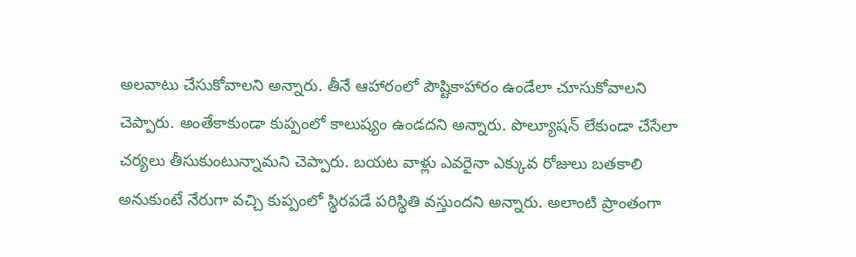అల‌వాటు చేసుకోవాల‌ని అన్నారు. తీనే ఆహారంలో పౌష్టికాహారం ఉండేలా చూసుకోవాల‌ని చెప్పారు. అంతేకాకుండా కుప్పంలో కాలుష్యం ఉండ‌ద‌ని అన్నారు. పొల్యూష‌న్ లేకుండా చేసేలా చ‌ర్య‌లు తీసుకుంటున్నామ‌ని చెప్పారు. బ‌య‌ట వాళ్లు ఎవ‌రైనా ఎక్కువ రోజులు బ‌త‌కాలి అనుకుంటే నేరుగా వ‌చ్చి కుప్పంలో స్థిర‌ప‌డే ప‌రిస్థితి వ‌స్తుంద‌ని అన్నారు. అలాంటి ప్రాంతంగా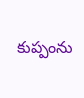కుప్పంను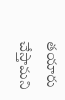త‌యారు చేస్తామ‌ని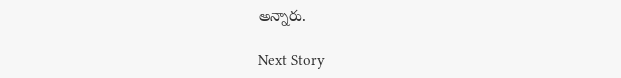అన్నారు.

Next Story